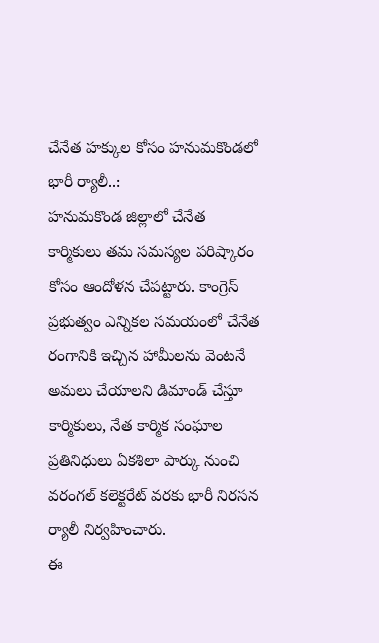చేనేత హక్కుల కోసం హనుమకొండలో భారీ ర్యాలీ..:
హనుమకొండ జిల్లాలో చేనేత కార్మికులు తమ సమస్యల పరిష్కారం కోసం ఆందోళన చేపట్టారు. కాంగ్రెస్ ప్రభుత్వం ఎన్నికల సమయంలో చేనేత రంగానికి ఇచ్చిన హామీలను వెంటనే అమలు చేయాలని డిమాండ్ చేస్తూ కార్మికులు, నేత కార్మిక సంఘాల ప్రతినిధులు ఏకశిలా పార్కు నుంచి వరంగల్ కలెక్టరేట్ వరకు భారీ నిరసన ర్యాలీ నిర్వహించారు.
ఈ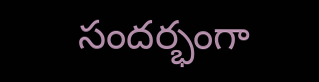సందర్భంగా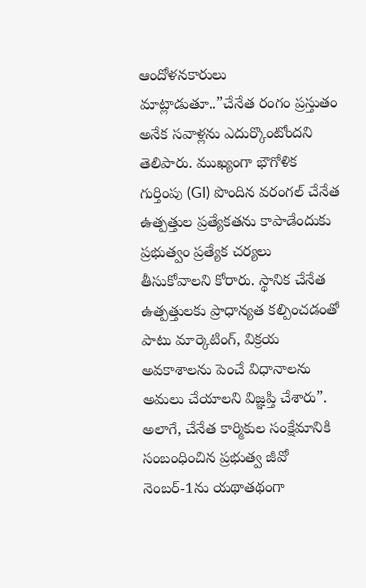ఆందోళనకారులు మాట్లాడుతూ..”చేనేత రంగం ప్రస్తుతం అనేక సవాళ్లను ఎదుర్కొంటోందని తెలిపారు. ముఖ్యంగా భౌగోళిక గుర్తింపు (GI) పొందిన వరంగల్ చేనేత ఉత్పత్తుల ప్రత్యేకతను కాపాడేందుకు ప్రభుత్వం ప్రత్యేక చర్యలు తీసుకోవాలని కోరారు. స్థానిక చేనేత ఉత్పత్తులకు ప్రాధాన్యత కల్పించడంతో పాటు మార్కెటింగ్, విక్రయ అవకాశాలను పెంచే విధానాలను అమలు చేయాలని విజ్ఞప్తి చేశారు”.
అలాగే, చేనేత కార్మికుల సంక్షేమానికి సంబంధించిన ప్రభుత్వ జీవో నెంబర్-1ను యథాతథంగా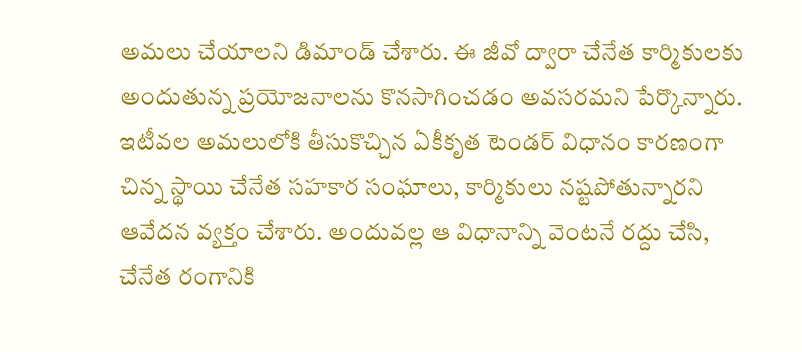అమలు చేయాలని డిమాండ్ చేశారు. ఈ జీవో ద్వారా చేనేత కార్మికులకు అందుతున్న ప్రయోజనాలను కొనసాగించడం అవసరమని పేర్కొన్నారు. ఇటీవల అమలులోకి తీసుకొచ్చిన ఏకీకృత టెండర్ విధానం కారణంగా చిన్న స్థాయి చేనేత సహకార సంఘాలు, కార్మికులు నష్టపోతున్నారని ఆవేదన వ్యక్తం చేశారు. అందువల్ల ఆ విధానాన్ని వెంటనే రద్దు చేసి, చేనేత రంగానికి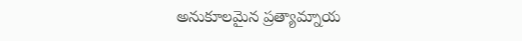అనుకూలమైన ప్రత్యామ్నాయ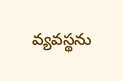వ్యవస్థను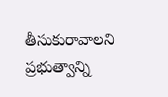తీసుకురావాలని ప్రభుత్వాన్ని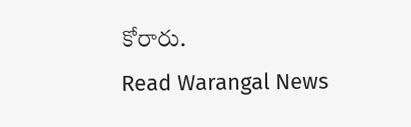కోరారు.
Read Warangal News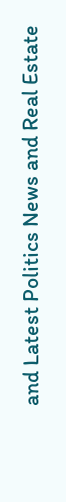and Latest Politics News and Real Estate